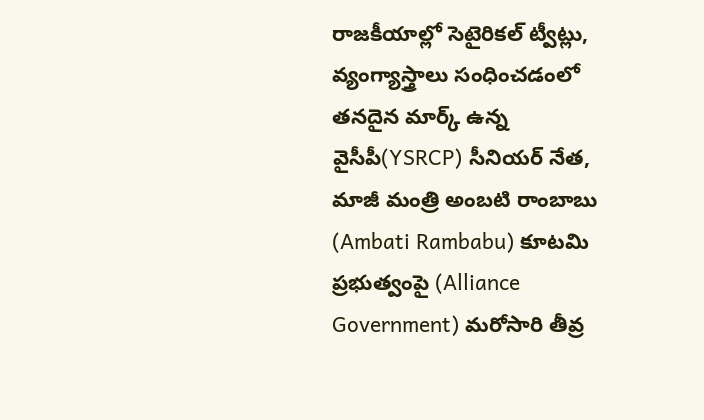రాజకీయాల్లో సెటైరికల్ ట్వీట్లు, వ్యంగ్యాస్త్రాలు సంధించడంలో తనదైన మార్క్ ఉన్న వైసీపీ(YSRCP) సీనియర్ నేత, మాజీ మంత్రి అంబటి రాంబాబు (Ambati Rambabu) కూటమి ప్రభుత్వంపై (Alliance Government) మరోసారి తీవ్ర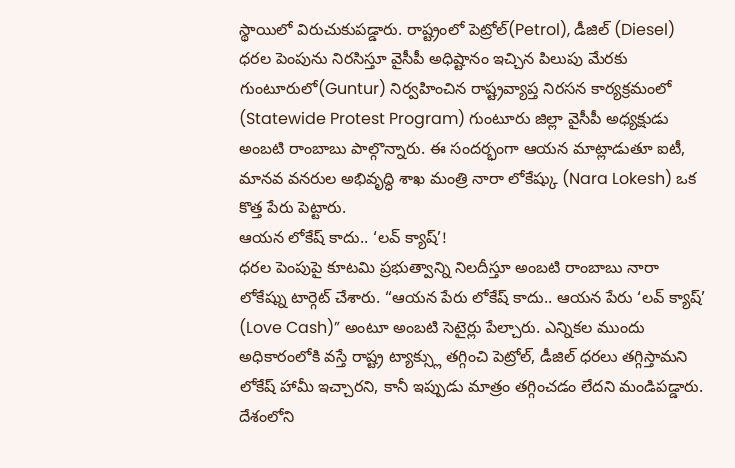స్థాయిలో విరుచుకుపడ్డారు. రాష్ట్రంలో పెట్రోల్(Petrol), డీజిల్ (Diesel) ధరల పెంపును నిరసిస్తూ వైసీపీ అధిష్టానం ఇచ్చిన పిలుపు మేరకు గుంటూరులో(Guntur) నిర్వహించిన రాష్ట్రవ్యాప్త నిరసన కార్యక్రమంలో (Statewide Protest Program) గుంటూరు జిల్లా వైసీపీ అధ్యక్షుడు అంబటి రాంబాబు పాల్గొన్నారు. ఈ సందర్భంగా ఆయన మాట్లాడుతూ ఐటీ, మానవ వనరుల అభివృద్ధి శాఖ మంత్రి నారా లోకేష్కు (Nara Lokesh) ఒక కొత్త పేరు పెట్టారు.
ఆయన లోకేష్ కాదు.. ‘లవ్ క్యాష్’!
ధరల పెంపుపై కూటమి ప్రభుత్వాన్ని నిలదీస్తూ అంబటి రాంబాబు నారా లోకేష్ను టార్గెట్ చేశారు. “ఆయన పేరు లోకేష్ కాదు.. ఆయన పేరు ‘లవ్ క్యాష్’ (Love Cash)” అంటూ అంబటి సెటైర్లు పేల్చారు. ఎన్నికల ముందు అధికారంలోకి వస్తే రాష్ట్ర ట్యాక్స్లు తగ్గించి పెట్రోల్, డీజిల్ ధరలు తగ్గిస్తామని లోకేష్ హామీ ఇచ్చారని, కానీ ఇప్పుడు మాత్రం తగ్గించడం లేదని మండిపడ్డారు. దేశంలోని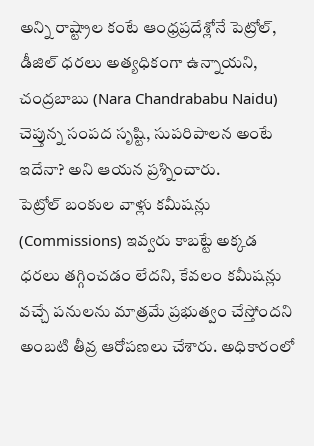అన్ని రాష్ట్రాల కంటే ఆంధ్రప్రదేశ్లోనే పెట్రోల్, డీజిల్ ధరలు అత్యధికంగా ఉన్నాయని, చంద్రబాబు (Nara Chandrababu Naidu) చెప్తున్న సంపద సృష్టి, సుపరిపాలన అంటే ఇదేనా? అని ఆయన ప్రశ్నించారు.
పెట్రోల్ బంకుల వాళ్లు కమీషన్లు (Commissions) ఇవ్వరు కాబట్టే అక్కడ ధరలు తగ్గించడం లేదని, కేవలం కమీషన్లు వచ్చే పనులను మాత్రమే ప్రభుత్వం చేస్తోందని అంబటి తీవ్ర ఆరోపణలు చేశారు. అధికారంలో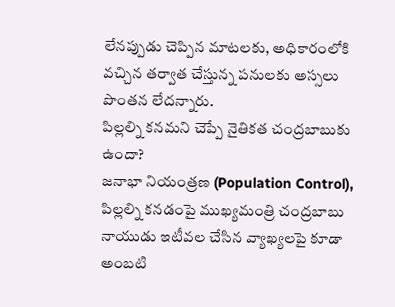లేనప్పుడు చెప్పిన మాటలకు, అధికారంలోకి వచ్చిన తర్వాత చేస్తున్న పనులకు అస్సలు పొంతన లేదన్నారు.
పిల్లల్ని కనమని చెప్పే నైతికత చంద్రబాబుకు ఉందా?
జనాభా నియంత్రణ (Population Control), పిల్లల్ని కనడంపై ముఖ్యమంత్రి చంద్రబాబు నాయుడు ఇటీవల చేసిన వ్యాఖ్యలపై కూడా అంబటి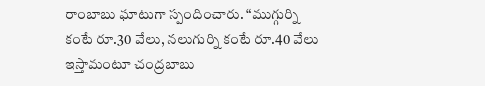రాంబాబు ఘాటుగా స్పందించారు. “ముగ్గుర్ని కంటే రూ.30 వేలు, నలుగుర్ని కంటే రూ.40 వేలు ఇస్తామంటూ చంద్రబాబు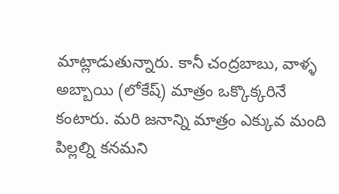మాట్లాడుతున్నారు. కానీ చంద్రబాబు, వాళ్ళ అబ్బాయి (లోకేష్) మాత్రం ఒక్కొక్కరినే కంటారు. మరి జనాన్ని మాత్రం ఎక్కువ మంది పిల్లల్ని కనమని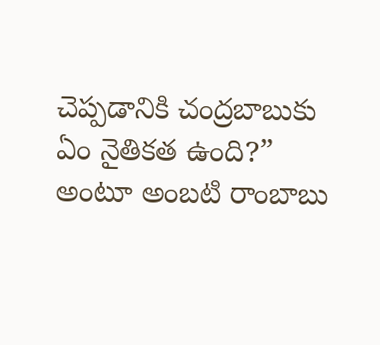చెప్పడానికి చంద్రబాబుకు ఏం నైతికత ఉంది?” అంటూ అంబటి రాంబాబు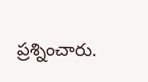ప్రశ్నించారు.